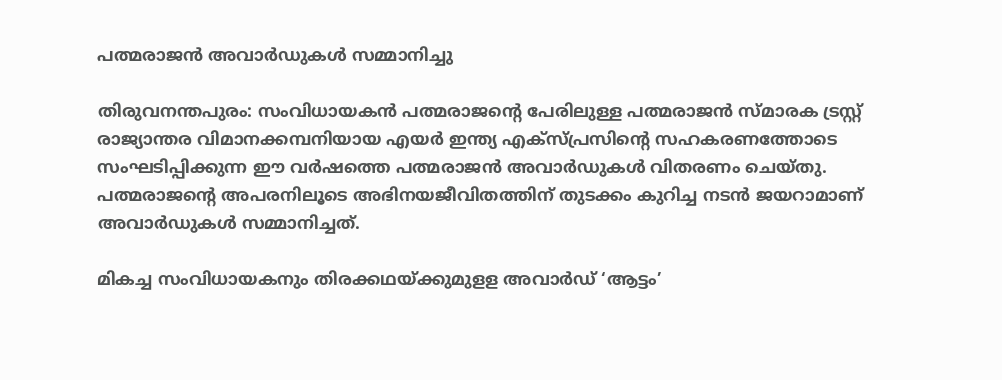പത്മരാജന്‍ അവാര്‍ഡുകള്‍ സമ്മാനിച്ചു

തിരുവനന്തപുരം: സംവിധായകന്‍ പത്മരാജന്റെ പേരിലുള്ള പത്മരാജന്‍ സ്മാരക ട്രസ്റ്റ് രാജ്യാന്തര വിമാനക്കമ്പനിയായ എയര്‍ ഇന്ത്യ എക്‌സ്പ്രസിന്റെ സഹകരണത്തോടെ സംഘടിപ്പിക്കുന്ന ഈ വര്‍ഷത്തെ പത്മരാജന്‍ അവാര്‍ഡുകള്‍ വിതരണം ചെയ്തു. പത്മരാജന്റെ അപരനിലൂടെ അഭിനയജീവിതത്തിന് തുടക്കം കുറിച്ച നടന്‍ ജയറാമാണ് അവാര്‍ഡുകള്‍ സമ്മാനിച്ചത്.

മികച്ച സംവിധായകനും തിരക്കഥയ്ക്കുമുളള അവാര്‍ഡ് ‘ആട്ടം’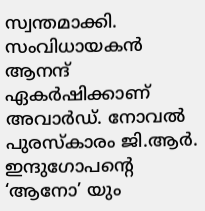സ്വന്തമാക്കി. സംവിധായകന്‍ ആനന്ദ് ഏകര്‍ഷിക്കാണ് അവാര്‍ഡ്. നോവല്‍ പുരസ്‌കാരം ജി.ആര്‍. ഇന്ദുഗോപന്റെ ‘ആനോ’ യും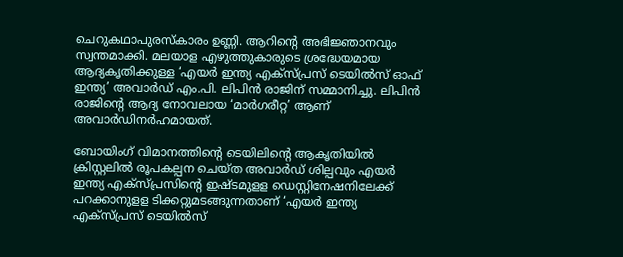ചെറുകഥാപുരസ്‌കാരം ഉണ്ണി. ആറിന്റെ അഭിജ്ഞാനവും സ്വന്തമാക്കി. മലയാള എഴുത്തുകാരുടെ ശ്രദ്ധേയമായ ആദ്യകൃതിക്കുള്ള ‘എയര്‍ ഇന്ത്യ എക്‌സ്പ്രസ് ടെയില്‍സ് ഓഫ് ഇന്ത്യ’ അവാര്‍ഡ് എം.പി. ലിപിന്‍ രാജിന് സമ്മാനിച്ചു. ലിപിന്‍ രാജിന്റെ ആദ്യ നോവലായ ‘മാര്‍ഗരീറ്റ’ ആണ് അവാര്‍ഡിനര്‍ഹമായത്.

ബോയിംഗ് വിമാനത്തിന്റെ ടെയിലിന്റെ ആകൃതിയില്‍ ക്രിസ്റ്റലില്‍ രൂപകല്പന ചെയ്ത അവാര്‍ഡ് ശില്പവും എയര്‍ ഇന്ത്യ എക്‌സ്പ്രസിന്റെ ഇഷ്ടമുളള ഡെസ്റ്റിനേഷനിലേക്ക് പറക്കാനുളള ടിക്കറ്റുമടങ്ങുന്നതാണ് ‘എയര്‍ ഇന്ത്യ എക്‌സ്പ്രസ് ടെയില്‍സ്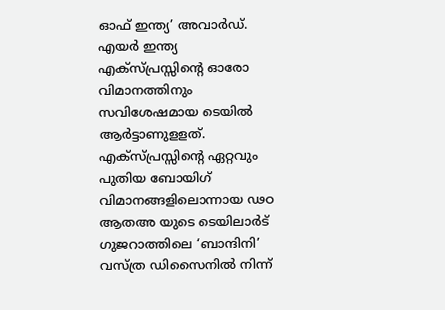ഓഫ് ഇന്ത്യ’ അവാര്‍ഡ്. എയര്‍ ഇന്ത്യ എക്‌സ്പ്രസ്സിന്റെ ഓരോ വിമാനത്തിനും സവിശേഷമായ ടെയില്‍ ആര്‍ട്ടാണുളളത്. എക്‌സ്പ്രസ്സിന്റെ ഏറ്റവും പുതിയ ബോയിഗ് വിമാനങ്ങളിലൊന്നായ ഢഠ ആതഅ യുടെ ടെയിലാര്‍ട് ഗുജറാത്തിലെ ‘ബാന്ദിനി’ വസ്ത്ര ഡിസൈനില്‍ നിന്ന്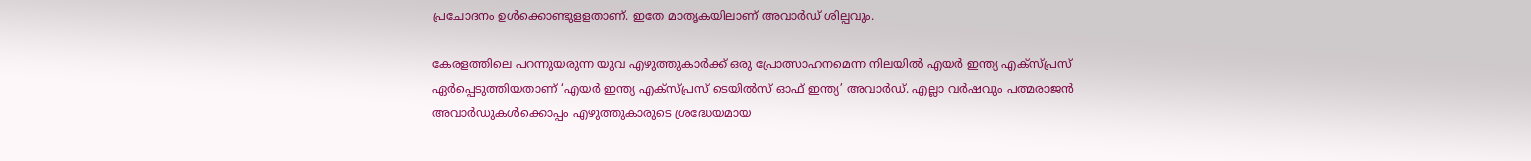പ്രചോദനം ഉള്‍ക്കൊണ്ടുളളതാണ്. ഇതേ മാതൃകയിലാണ് അവാര്‍ഡ് ശില്പവും.

കേരളത്തിലെ പറന്നുയരുന്ന യുവ എഴുത്തുകാര്‍ക്ക് ഒരു പ്രോത്സാഹനമെന്ന നിലയില്‍ എയര്‍ ഇന്ത്യ എക്സ്പ്രസ് ഏര്‍പ്പെടുത്തിയതാണ് ‘എയര്‍ ഇന്ത്യ എക്‌സ്പ്രസ് ടെയില്‍സ് ഓഫ് ഇന്ത്യ’ അവാര്‍ഡ്. എല്ലാ വര്‍ഷവും പത്മരാജന്‍ അവാര്‍ഡുകള്‍ക്കൊപ്പം എഴുത്തുകാരുടെ ശ്രദ്ധേയമായ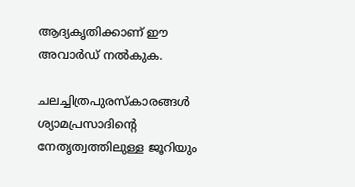ആദ്യകൃതിക്കാണ് ഈ അവാര്‍ഡ് നല്‍കുക.

ചലച്ചിത്രപുരസ്‌കാരങ്ങള്‍ ശ്യാമപ്രസാദിന്റെ നേതൃത്വത്തിലുള്ള ജൂറിയും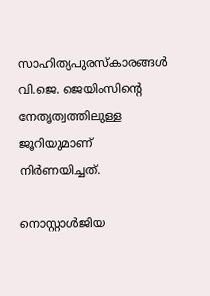സാഹിത്യപുരസ്‌കാരങ്ങള്‍ വി.ജെ. ജെയിംസിന്റെ നേതൃത്വത്തിലുള്ള ജൂറിയുമാണ് നിര്‍ണയിച്ചത്.

നൊസ്റ്റാള്‍ജിയ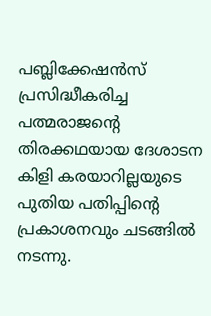പബ്ലിക്കേഷന്‍സ് പ്രസിദ്ധീകരിച്ച പത്മരാജന്റെ തിരക്കഥയായ ദേശാടന കിളി കരയാറില്ലയുടെ പുതിയ പതിപ്പിന്റെ പ്രകാശനവും ചടങ്ങില്‍ നടന്നു.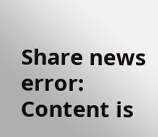Share news
error: Content is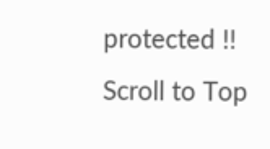protected !!
Scroll to Top